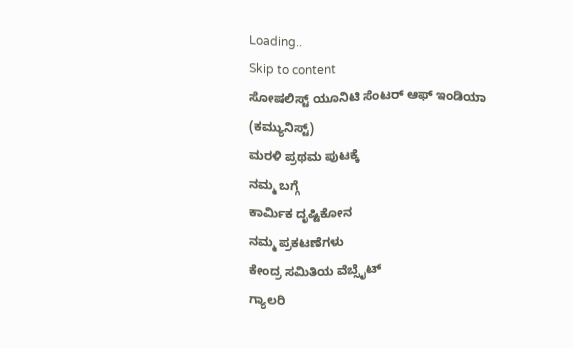Loading..
Skip to content
ಸೋಷಲಿಸ್ಟ್ ಯೂನಿಟಿ ಸೆಂಟರ್ ಆಫ್ ಇಂಡಿಯಾ (ಕಮ್ಯುನಿಸ್ಟ್)
ಮರಳಿ ಪ್ರಥಮ ಪುಟಕ್ಕೆ
ನಮ್ಮ ಬಗ್ಗೆ
ಕಾರ್ಮಿಕ ದೃಷ್ಟಿಕೋನ
ನಮ್ಮ ಪ್ರಕಟಣೆಗಳು
ಕೇಂದ್ರ ಸಮಿತಿಯ ವೆಬ್ಸೈಟ್
ಗ್ಯಾಲರಿ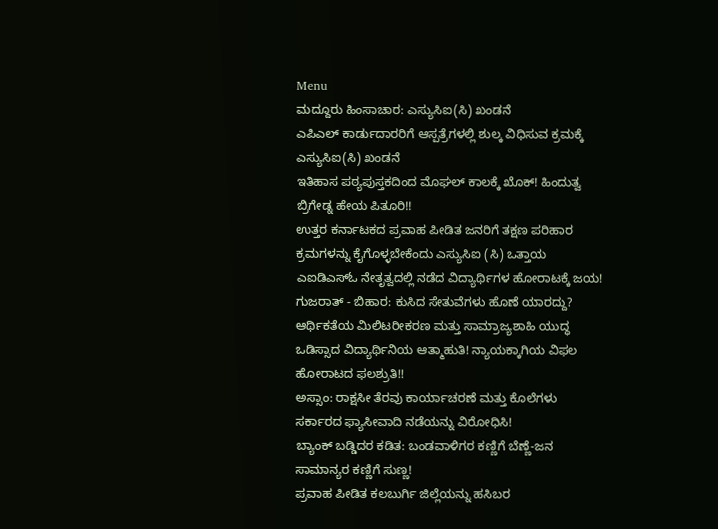Menu
ಮದ್ದೂರು ಹಿಂಸಾಚಾರ: ಎಸ್ಯುಸಿಐ(ಸಿ) ಖಂಡನೆ
ಎಪಿಎಲ್ ಕಾರ್ಡುದಾರರಿಗೆ ಆಸ್ಪತ್ರೆಗಳಲ್ಲಿ ಶುಲ್ಕ ವಿಧಿಸುವ ಕ್ರಮಕ್ಕೆ ಎಸ್ಯುಸಿಐ(ಸಿ) ಖಂಡನೆ
ಇತಿಹಾಸ ಪಠ್ಯಪುಸ್ತಕದಿಂದ ಮೊಘಲ್ ಕಾಲಕ್ಕೆ ಖೊಕ್! ಹಿಂದುತ್ವ ಬ್ರಿಗೇಡ್ನ ಹೇಯ ಪಿತೂರಿ!!
ಉತ್ತರ ಕರ್ನಾಟಕದ ಪ್ರವಾಹ ಪೀಡಿತ ಜನರಿಗೆ ತಕ್ಷಣ ಪರಿಹಾರ ಕ್ರಮಗಳನ್ನು ಕೈಗೊಳ್ಳಬೇಕೆಂದು ಎಸ್ಯುಸಿಐ (ಸಿ) ಒತ್ತಾಯ
ಎಐಡಿಎಸ್ಓ ನೇತೃತ್ವದಲ್ಲಿ ನಡೆದ ವಿದ್ಯಾರ್ಥಿಗಳ ಹೋರಾಟಕ್ಕೆ ಜಯ!
ಗುಜರಾತ್ - ಬಿಹಾರ: ಕುಸಿದ ಸೇತುವೆಗಳು ಹೊಣೆ ಯಾರದ್ದು?
ಆರ್ಥಿಕತೆಯ ಮಿಲಿಟರೀಕರಣ ಮತ್ತು ಸಾಮ್ರಾಜ್ಯಶಾಹಿ ಯುದ್ಧ
ಒಡಿಸ್ಸಾದ ವಿದ್ಯಾರ್ಥಿನಿಯ ಆತ್ಮಾಹುತಿ! ನ್ಯಾಯಕ್ಕಾಗಿಯ ವಿಫಲ ಹೋರಾಟದ ಫಲಶ್ರುತಿ!!
ಅಸ್ಸಾಂ: ರಾಕ್ಷಸೀ ತೆರವು ಕಾರ್ಯಾಚರಣೆ ಮತ್ತು ಕೊಲೆಗಳು ಸರ್ಕಾರದ ಫ್ಯಾಸೀವಾದಿ ನಡೆಯನ್ನು ವಿರೋಧಿಸಿ!
ಬ್ಯಾಂಕ್ ಬಡ್ಡಿದರ ಕಡಿತ: ಬಂಡವಾಳಿಗರ ಕಣ್ಣಿಗೆ ಬೆಣ್ಣೆ-ಜನ ಸಾಮಾನ್ಯರ ಕಣ್ಣಿಗೆ ಸುಣ್ಣ!
ಪ್ರವಾಹ ಪೀಡಿತ ಕಲಬುರ್ಗಿ ಜಿಲ್ಲೆಯನ್ನು ಹಸಿಬರ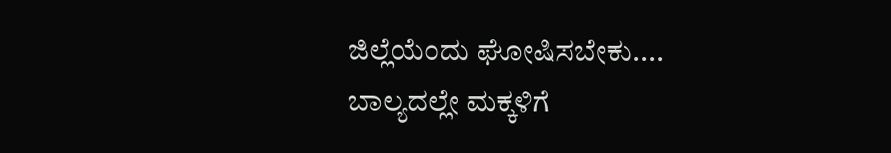ಜಿಲ್ಲೆಯೆಂದು ಘೋಷಿಸಬೇಕು....
ಬಾಲ್ಯದಲ್ಲೇ ಮಕ್ಕಳಿಗೆ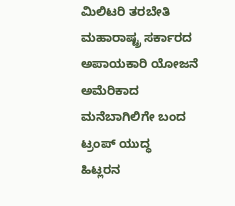ಮಿಲಿಟರಿ ತರಬೇತಿ ಮಹಾರಾಷ್ಟ್ರ ಸರ್ಕಾರದ ಅಪಾಯಕಾರಿ ಯೋಜನೆ
ಅಮೆರಿಕಾದ ಮನೆಬಾಗಿಲಿಗೇ ಬಂದ ಟ್ರಂಪ್ ಯುದ್ಧ
ಹಿಟ್ಲರನ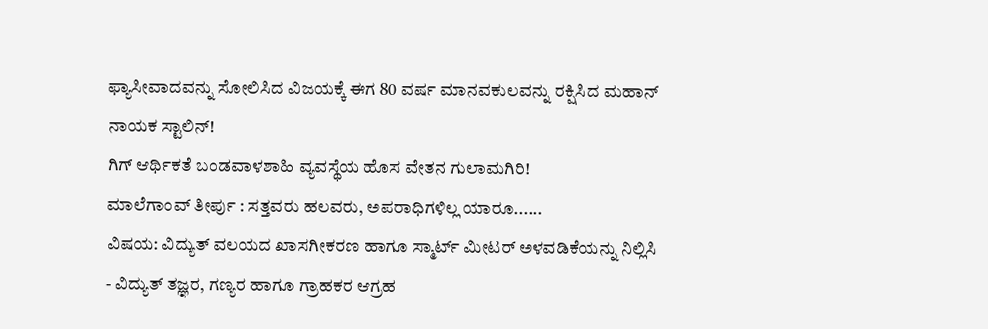ಫ್ಯಾಸೀವಾದವನ್ನು ಸೋಲಿಸಿದ ವಿಜಯಕ್ಕೆ ಈಗ 80 ವರ್ಷ ಮಾನವಕುಲವನ್ನು ರಕ್ಷಿಸಿದ ಮಹಾನ್ ನಾಯಕ ಸ್ಟಾಲಿನ್!
ಗಿಗ್ ಆರ್ಥಿಕತೆ ಬಂಡವಾಳಶಾಹಿ ವ್ಯವಸ್ಥೆಯ ಹೊಸ ವೇತನ ಗುಲಾಮಗಿರಿ!
ಮಾಲೆಗಾಂವ್ ತೀರ್ಪು : ಸತ್ತವರು ಹಲವರು, ಅಪರಾಧಿಗಳಿಲ್ಲ ಯಾರೂ......
ವಿಷಯ: ವಿದ್ಯುತ್ ವಲಯದ ಖಾಸಗೀಕರಣ ಹಾಗೂ ಸ್ಮಾರ್ಟ್ ಮೀಟರ್ ಅಳವಡಿಕೆಯನ್ನು ನಿಲ್ಲಿಸಿ - ವಿದ್ಯುತ್ ತಜ್ಞರ, ಗಣ್ಯರ ಹಾಗೂ ಗ್ರಾಹಕರ ಆಗ್ರಹ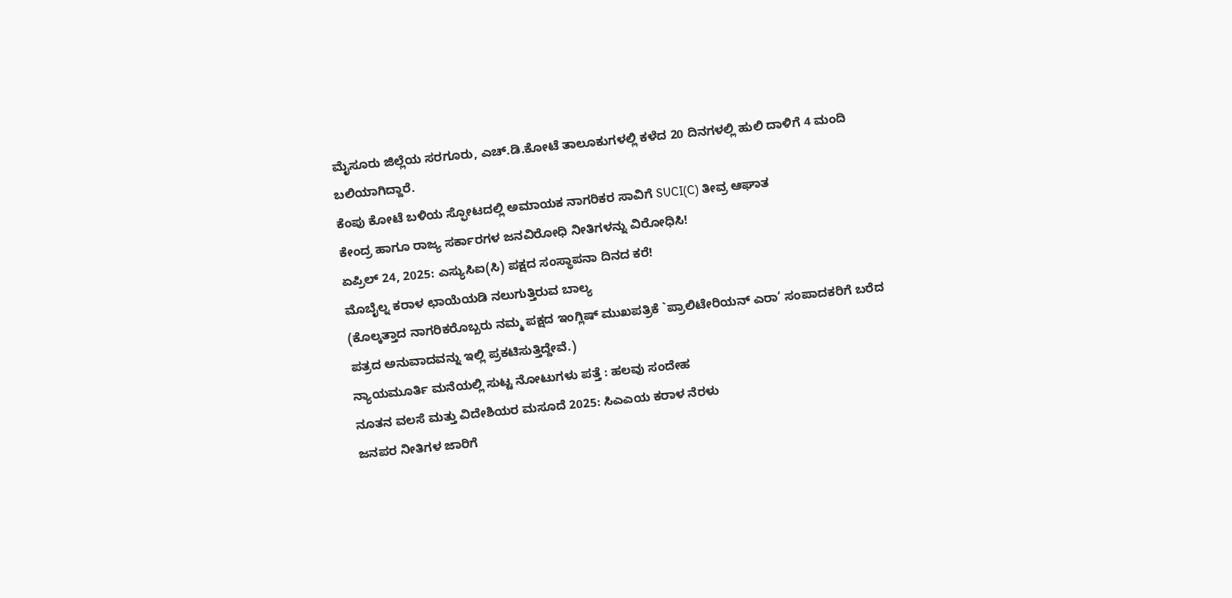ಮೈಸೂರು ಜಿಲ್ಲೆಯ ಸರಗೂರು, ಎಚ್.ಡಿ.ಕೋಟೆ ತಾಲೂಕುಗಳಲ್ಲಿ ಕಳೆದ 20 ದಿನಗಳಲ್ಲಿ ಹುಲಿ ದಾಳಿಗೆ 4 ಮಂದಿ ಬಲಿಯಾಗಿದ್ದಾರೆ.
ಕೆಂಪು ಕೋಟೆ ಬಳಿಯ ಸ್ಫೋಟದಲ್ಲಿ ಅಮಾಯಕ ನಾಗರಿಕರ ಸಾವಿಗೆ SUCI(C) ತೀವ್ರ ಆಘಾತ
ಕೇಂದ್ರ ಹಾಗೂ ರಾಜ್ಯ ಸರ್ಕಾರಗಳ ಜನವಿರೋಧಿ ನೀತಿಗಳನ್ನು ವಿರೋಧಿಸಿ!
ಏಪ್ರಿಲ್ 24, 2025: ಎಸ್ಯುಸಿಐ(ಸಿ) ಪಕ್ಷದ ಸಂಸ್ಥಾಪನಾ ದಿನದ ಕರೆ!
ಮೊಬೈಲ್ನ ಕರಾಳ ಛಾಯೆಯಡಿ ನಲುಗುತ್ತಿರುವ ಬಾಲ್ಯ
(ಕೊಲ್ಕತ್ತಾದ ನಾಗರಿಕರೊಬ್ಬರು ನಮ್ಮ ಪಕ್ಷದ ಇಂಗ್ಲಿಷ್ ಮುಖಪತ್ರಿಕೆ `ಪ್ರಾಲಿಟೇರಿಯನ್ ಎರಾ’ ಸಂಪಾದಕರಿಗೆ ಬರೆದ ಪತ್ರದ ಅನುವಾದವನ್ನು ಇಲ್ಲಿ ಪ್ರಕಟಿಸುತ್ತಿದ್ದೇವೆ.)
ನ್ಯಾಯಮೂರ್ತಿ ಮನೆಯಲ್ಲಿ ಸುಟ್ಟ ನೋಟುಗಳು ಪತ್ತೆ : ಹಲವು ಸಂದೇಹ
ನೂತನ ವಲಸೆ ಮತ್ತು ವಿದೇಶಿಯರ ಮಸೂದೆ 2025: ಸಿಎಎಯ ಕರಾಳ ನೆರಳು
ಜನಪರ ನೀತಿಗಳ ಜಾರಿಗೆ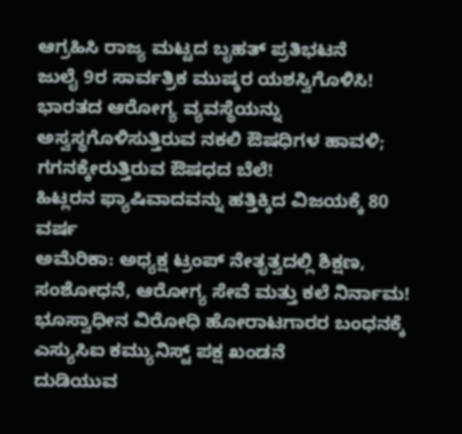ಆಗ್ರಹಿಸಿ ರಾಜ್ಯ ಮಟ್ಟದ ಬೃಹತ್ ಪ್ರತಿಭಟನೆ
ಜುಲೈ 9ರ ಸಾರ್ವತ್ರಿಕ ಮುಷ್ಕರ ಯಶಸ್ವಿಗೊಳಿಸಿ!
ಭಾರತದ ಆರೋಗ್ಯ ವ್ಯವಸ್ಥೆಯನ್ನು ಅಸ್ವಸ್ಥಗೊಳಿಸುತ್ತಿರುವ ನಕಲಿ ಔಷಧಿಗಳ ಹಾವಳಿ; ಗಗನಕ್ಕೇರುತ್ತಿರುವ ಔಷಧದ ಬೆಲೆ!
ಹಿಟ್ಲರನ ಫ್ಯಾಷಿವಾದವನ್ನು ಹತ್ತಿಕ್ಕಿದ ವಿಜಯಕ್ಕೆ 80 ವರ್ಷ
ಅಮೆರಿಕಾ: ಅಧ್ಯಕ್ಷ ಟ್ರಂಪ್ ನೇತೃತ್ವದಲ್ಲಿ ಶಿಕ್ಷಣ, ಸಂಶೋಧನೆ, ಆರೋಗ್ಯ ಸೇವೆ ಮತ್ತು ಕಲೆ ನಿರ್ನಾಮ!
ಭೂಸ್ವಾಧೀನ ವಿರೋಧಿ ಹೋರಾಟಗಾರರ ಬಂಧನಕ್ಕೆ ಎಸ್ಯುಸಿಐ ಕಮ್ಯುನಿಸ್ಟ್ ಪಕ್ಷ ಖಂಡನೆ
ದುಡಿಯುವ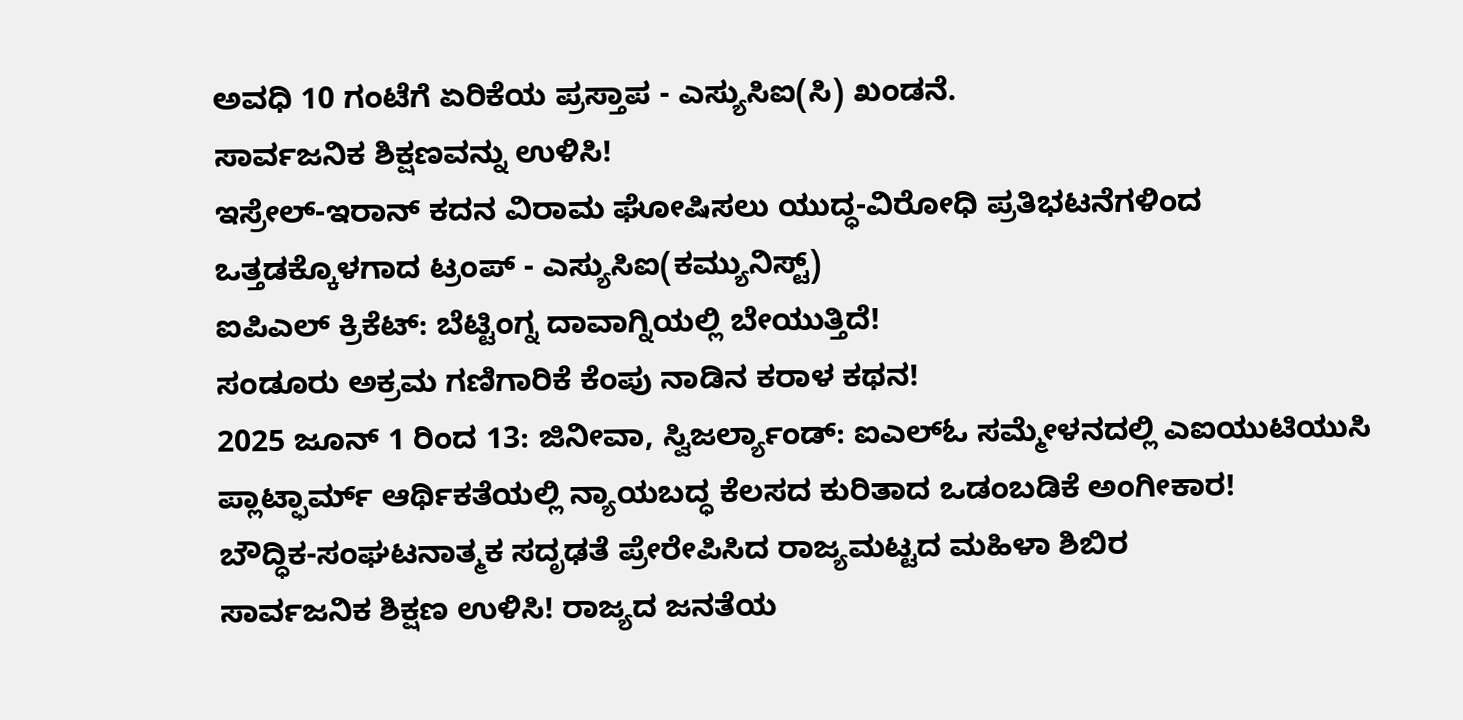ಅವಧಿ 10 ಗಂಟೆಗೆ ಏರಿಕೆಯ ಪ್ರಸ್ತಾಪ - ಎಸ್ಯುಸಿಐ(ಸಿ) ಖಂಡನೆ.
ಸಾರ್ವಜನಿಕ ಶಿಕ್ಷಣವನ್ನು ಉಳಿಸಿ!
ಇಸ್ರೇಲ್-ಇರಾನ್ ಕದನ ವಿರಾಮ ಘೋಷಿಸಲು ಯುದ್ಧ-ವಿರೋಧಿ ಪ್ರತಿಭಟನೆಗಳಿಂದ ಒತ್ತಡಕ್ಕೊಳಗಾದ ಟ್ರಂಪ್ - ಎಸ್ಯುಸಿಐ(ಕಮ್ಯುನಿಸ್ಟ್)
ಐಪಿಎಲ್ ಕ್ರಿಕೆಟ್: ಬೆಟ್ಟಿಂಗ್ನ ದಾವಾಗ್ನಿಯಲ್ಲಿ ಬೇಯುತ್ತಿದೆ!
ಸಂಡೂರು ಅಕ್ರಮ ಗಣಿಗಾರಿಕೆ ಕೆಂಪು ನಾಡಿನ ಕರಾಳ ಕಥನ!
2025 ಜೂನ್ 1 ರಿಂದ 13: ಜಿನೀವಾ, ಸ್ವಿಜರ್ಲ್ಯಾಂಡ್: ಐಎಲ್ಓ ಸಮ್ಮೇಳನದಲ್ಲಿ ಎಐಯುಟಿಯುಸಿ ಪ್ಲಾಟ್ಫಾರ್ಮ್ ಆರ್ಥಿಕತೆಯಲ್ಲಿ ನ್ಯಾಯಬದ್ಧ ಕೆಲಸದ ಕುರಿತಾದ ಒಡಂಬಡಿಕೆ ಅಂಗೀಕಾರ!
ಬೌದ್ಧಿಕ-ಸಂಘಟನಾತ್ಮಕ ಸದೃಢತೆ ಪ್ರೇರೇಪಿಸಿದ ರಾಜ್ಯಮಟ್ಟದ ಮಹಿಳಾ ಶಿಬಿರ
ಸಾರ್ವಜನಿಕ ಶಿಕ್ಷಣ ಉಳಿಸಿ! ರಾಜ್ಯದ ಜನತೆಯ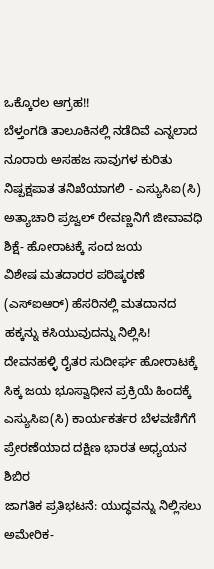ಒಕ್ಕೊರಲ ಆಗ್ರಹ!!
ಬೆಳ್ತಂಗಡಿ ತಾಲೂಕಿನಲ್ಲಿ ನಡೆದಿವೆ ಎನ್ನಲಾದ ನೂರಾರು ಅಸಹಜ ಸಾವುಗಳ ಕುರಿತು ನಿಷ್ಪಕ್ಷಪಾತ ತನಿಖೆಯಾಗಲಿ - ಎಸ್ಯುಸಿಐ(ಸಿ)
ಅತ್ಯಾಚಾರಿ ಪ್ರಜ್ವಲ್ ರೇವಣ್ಣನಿಗೆ ಜೀವಾವಧಿ ಶಿಕ್ಷೆ- ಹೋರಾಟಕ್ಕೆ ಸಂದ ಜಯ
ವಿಶೇಷ ಮತದಾರರ ಪರಿಷ್ಕರಣೆ (ಎಸ್ಐಆರ್) ಹೆಸರಿನಲ್ಲಿ ಮತದಾನದ ಹಕ್ಕನ್ನು ಕಸಿಯುವುದನ್ನು ನಿಲ್ಲಿಸಿ!
ದೇವನಹಳ್ಳಿ ರೈತರ ಸುದೀರ್ಘ ಹೋರಾಟಕ್ಕೆ ಸಿಕ್ಕ ಜಯ ಭೂಸ್ವಾಧೀನ ಪ್ರಕ್ರಿಯೆ ಹಿಂದಕ್ಕೆ
ಎಸ್ಯುಸಿಐ(ಸಿ) ಕಾರ್ಯಕರ್ತರ ಬೆಳವಣಿಗೆಗೆ ಪ್ರೇರಣೆಯಾದ ದಕ್ಷಿಣ ಭಾರತ ಅಧ್ಯಯನ ಶಿಬಿರ
ಜಾಗತಿಕ ಪ್ರತಿಭಟನೆ: ಯುದ್ಧವನ್ನು ನಿಲ್ಲಿಸಲು ಅಮೇರಿಕ-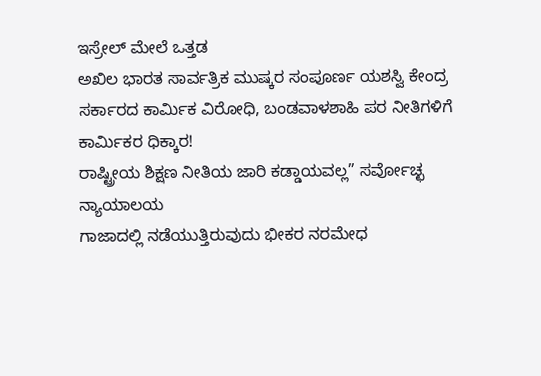ಇಸ್ರೇಲ್ ಮೇಲೆ ಒತ್ತಡ
ಅಖಿಲ ಭಾರತ ಸಾರ್ವತ್ರಿಕ ಮುಷ್ಕರ ಸಂಪೂರ್ಣ ಯಶಸ್ವಿ ಕೇಂದ್ರ ಸರ್ಕಾರದ ಕಾರ್ಮಿಕ ವಿರೋಧಿ, ಬಂಡವಾಳಶಾಹಿ ಪರ ನೀತಿಗಳಿಗೆ ಕಾರ್ಮಿಕರ ಧಿಕ್ಕಾರ!
ರಾಷ್ಟ್ರೀಯ ಶಿಕ್ಷಣ ನೀತಿಯ ಜಾರಿ ಕಡ್ಡಾಯವಲ್ಲ” ಸರ್ವೋಚ್ಛ ನ್ಯಾಯಾಲಯ
ಗಾಜಾದಲ್ಲಿ ನಡೆಯುತ್ತಿರುವುದು ಭೀಕರ ನರಮೇಧ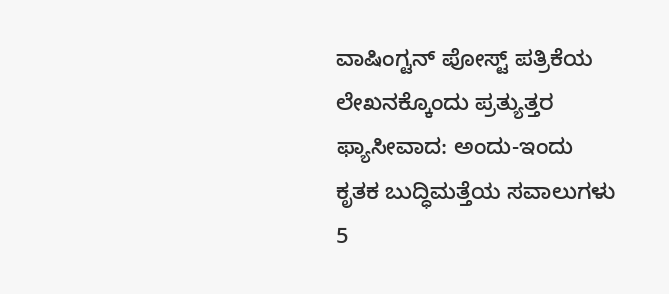ವಾಷಿಂಗ್ಟನ್ ಪೋಸ್ಟ್ ಪತ್ರಿಕೆಯ ಲೇಖನಕ್ಕೊಂದು ಪ್ರತ್ಯುತ್ತರ
ಫ್ಯಾಸೀವಾದ: ಅಂದು-ಇಂದು
ಕೃತಕ ಬುದ್ಧಿಮತ್ತೆಯ ಸವಾಲುಗಳು
5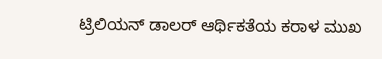ಟ್ರಿಲಿಯನ್ ಡಾಲರ್ ಆರ್ಥಿಕತೆಯ ಕರಾಳ ಮುಖ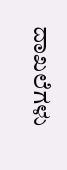ದಾಖಲೆಗಳು